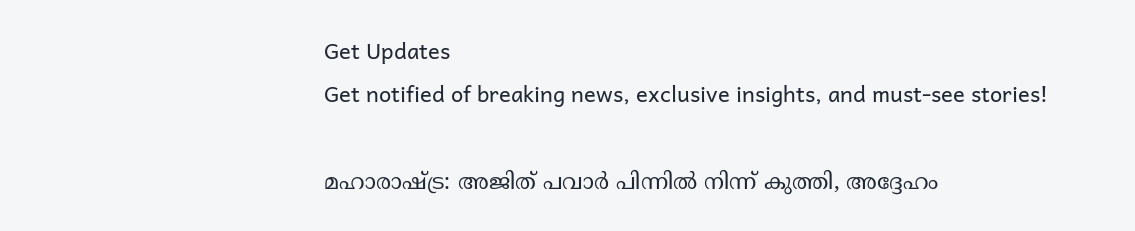Get Updates
Get notified of breaking news, exclusive insights, and must-see stories!

മഹാരാഷ്ട്ര: അജിത് പവാര്‍ പിന്നില്‍ നിന്ന് കുത്തി, അദ്ദേഹം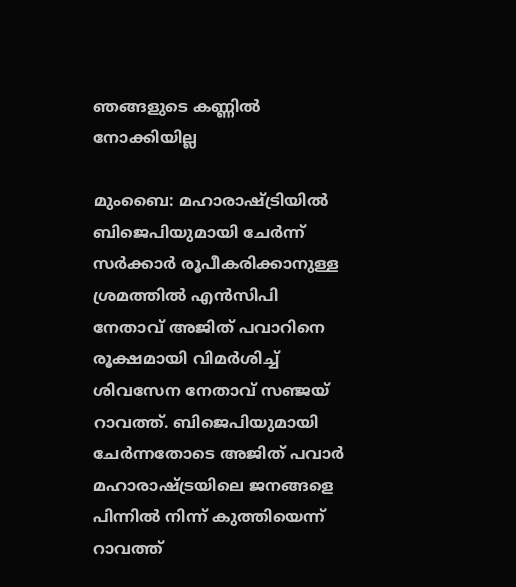ഞങ്ങളുടെ കണ്ണില്‍ നോക്കിയില്ല

മുംബൈ: മഹാരാഷ്ട്രിയില്‍ ബിജെപിയുമായി ചേര്‍ന്ന് സര്‍ക്കാര്‍ രൂപീകരിക്കാനുള്ള ശ്രമത്തില്‍ എന്‍സിപി നേതാവ് അജിത് പവാറിനെ രൂക്ഷമായി വിമര്‍ശിച്ച് ശിവസേന നേതാവ് സഞ്ജയ് റാവത്ത്. ബിജെപിയുമായി ചേര്‍ന്നതോടെ അജിത് പവാര്‍ മഹാരാഷ്ട്രയിലെ ജനങ്ങളെ പിന്നില്‍ നിന്ന് കുത്തിയെന്ന് റാവത്ത്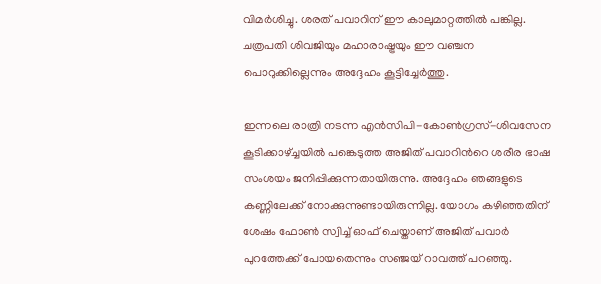വിമര്‍ശിച്ചു. ശരത് പവാറിന് ഈ കാലുമാറ്റത്തില്‍ പങ്കില്ല. ചത്രപതി ശിവജിയും മഹാരാഷ്ട്രയും ഈ വഞ്ചന പൊറുക്കില്ലെന്നും അദ്ദേഹം കൂട്ടിച്ചേർത്തു.

ഇന്നലെ രാത്രി നടന്ന എന്‍സിപി-കോണ്‍ഗ്രസ്-ശിവസേന കൂടിക്കാഴ്ച്ചയില്‍ പങ്കെടുത്ത അജിത് പവാറിന്‍റെ ശരീര ഭാഷ സംശയം ജനിപ്പിക്കുന്നതായിരുന്നു. അദ്ദേഹം ഞങ്ങളുടെ കണ്ണിലേക്ക് നോക്കുന്നുണ്ടായിരുന്നില്ല. യോഗം കഴിഞ്ഞതിന് ശേഷം ഫോണ്‍ സ്വിച്ച് ഓഫ് ചെയ്താണ് അജിത് പവാര്‍ പുറത്തേക്ക് പോയതെന്നും സഞ്ജയ് റാവത്ത് പറഞ്ഞു.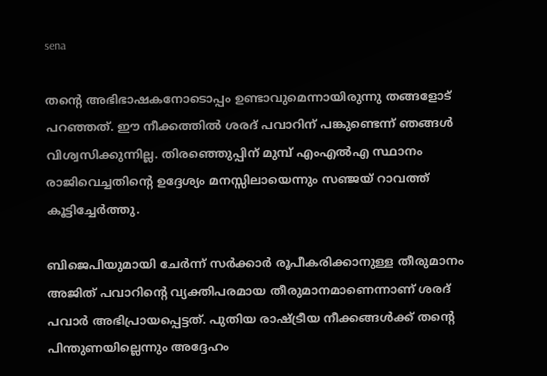sena

തന്‍റെ അഭിഭാഷകനോടൊപ്പം ഉണ്ടാവുമെന്നായിരുന്നു തങ്ങളോട് പറഞ്ഞത്. ഈ നീക്കത്തില്‍ ശരദ് പവാറിന് പങ്കുണ്ടെന്ന് ഞങ്ങള്‍ വിശ്വസിക്കുന്നില്ല. തിരഞ്ഞെുപ്പിന് മുമ്പ് എംഎല്‍എ സ്ഥാനം രാജിവെച്ചതിന്‍റെ ഉദ്ദേശ്യം മനസ്സിലായെന്നും സഞ്ജയ് റാവത്ത് കൂട്ടിച്ചേര്‍ത്തു.

ബിജെപിയുമായി ചേര്‍ന്ന് സര്‍ക്കാര്‍ രൂപീകരിക്കാനുള്ള തീരുമാനം അജിത് പവാറിന്‍റെ വ്യക്തിപരമായ തീരുമാനമാണെന്നാണ് ശരദ് പവാര്‍ അഭിപ്രായപ്പെട്ടത്. പുതിയ രാഷ്ട്രീയ നീക്കങ്ങള്‍ക്ക് തന്‍റെ പിന്തുണയില്ലെന്നും അദ്ദേഹം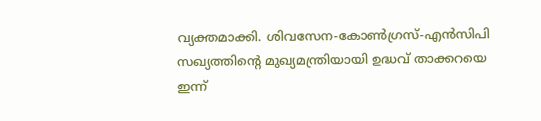വ്യക്തമാക്കി. ശിവസേന-കോണ്‍ഗ്രസ്-എന്‍സിപി സഖ്യത്തിന്‍റെ മുഖ്യമന്ത്രിയായി ഉദ്ധവ് താക്കറയെ ഇന്ന്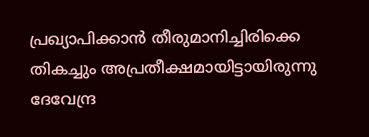പ്രഖ്യാപിക്കാന്‍ തീരുമാനിച്ചിരിക്കെ തികച്ചും അപ്രതീക്ഷമായിട്ടായിരുന്നു ദേവേന്ദ്ര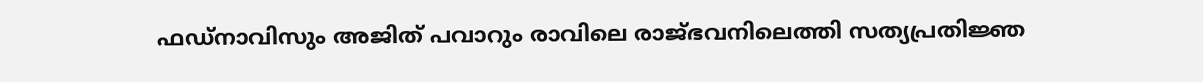ഫഡ്നാവിസും അജിത് പവാറും രാവിലെ രാജ്ഭവനിലെത്തി സത്യപ്രതിജ്ഞ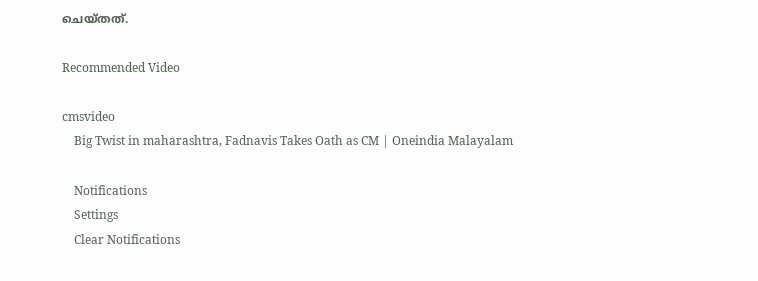ചെയ്തത്.

Recommended Video

cmsvideo
    Big Twist in maharashtra, Fadnavis Takes Oath as CM | Oneindia Malayalam

    Notifications
    Settings
    Clear Notifications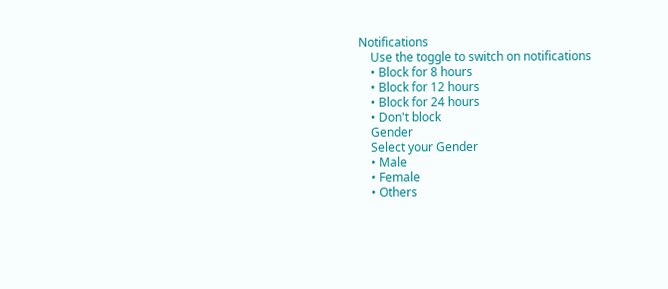Notifications
    Use the toggle to switch on notifications
    • Block for 8 hours
    • Block for 12 hours
    • Block for 24 hours
    • Don't block
    Gender
    Select your Gender
    • Male
    • Female
    • Others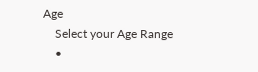Age
    Select your Age Range
    •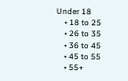Under 18
    • 18 to 25
    • 26 to 35
    • 36 to 45
    • 45 to 55
    • 55+